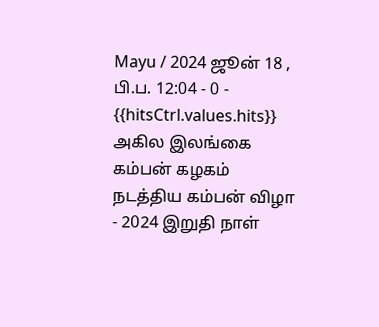Mayu / 2024 ஜூன் 18 , பி.ப. 12:04 - 0 - {{hitsCtrl.values.hits}}
அகில இலங்கை கம்பன் கழகம் நடத்திய கம்பன் விழா - 2024 இறுதி நாள்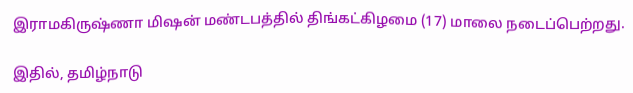இராமகிருஷ்ணா மிஷன் மண்டபத்தில் திங்கட்கிழமை (17) மாலை நடைப்பெற்றது.

இதில், தமிழ்நாடு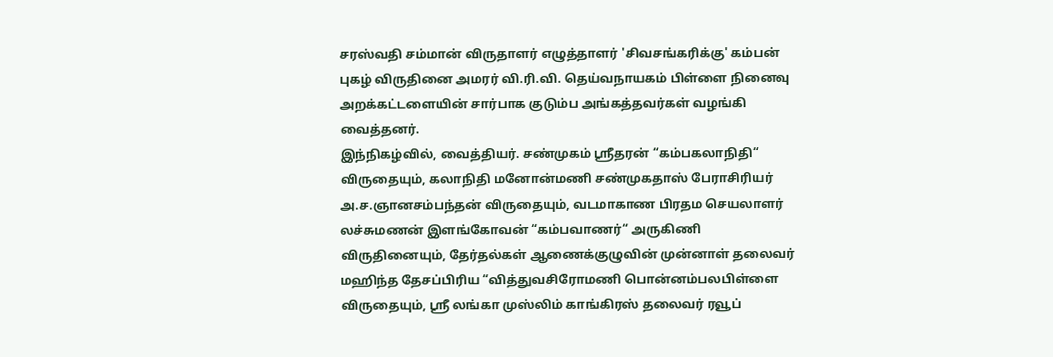சரஸ்வதி சம்மான் விருதாளர் எழுத்தாளர் 'சிவசங்கரிக்கு' கம்பன் புகழ் விருதினை அமரர் வி.ரி.வி. தெய்வநாயகம் பிள்ளை நினைவு அறக்கட்டளையின் சார்பாக குடும்ப அங்கத்தவர்கள் வழங்கி வைத்தனர்.
இந்நிகழ்வில், வைத்தியர். சண்முகம் ஸ்ரீதரன் “கம்பகலாநிதி“ விருதையும், கலாநிதி மனோன்மணி சண்முகதாஸ் பேராசிரியர் அ.ச.ஞானசம்பந்தன் விருதையும், வடமாகாண பிரதம செயலாளர் லச்சுமணன் இளங்கோவன் “கம்பவாணர்“ அருகிணி விருதினையும், தேர்தல்கள் ஆணைக்குழுவின் முன்னாள் தலைவர் மஹிந்த தேசப்பிரிய “வித்துவசிரோமணி பொன்னம்பலபிள்ளை விருதையும், ஸ்ரீ லங்கா முஸ்லிம் காங்கிரஸ் தலைவர் ரவூப்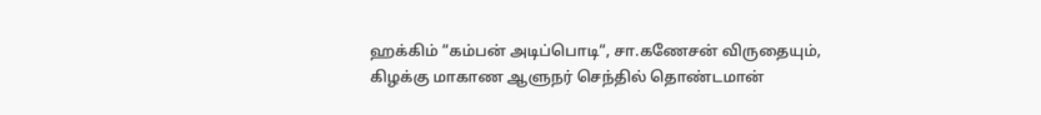ஹக்கிம் “கம்பன் அடிப்பொடி“, சா.கணேசன் விருதையும், கிழக்கு மாகாண ஆளுநர் செந்தில் தொண்டமான்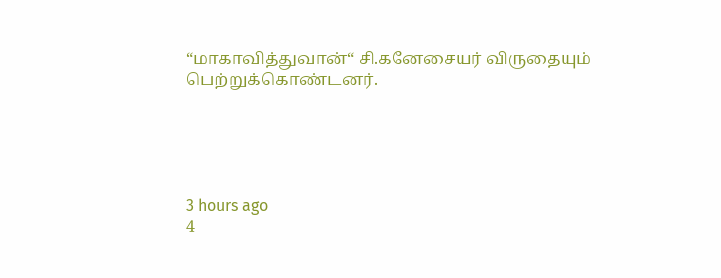“மாகாவித்துவான்“ சி.கனேசையர் விருதையும் பெற்றுக்கொண்டனர்.





3 hours ago
4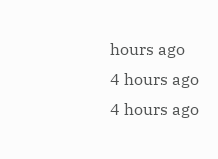hours ago
4 hours ago
4 hours ago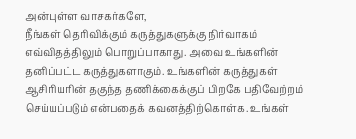அன்புள்ள வாசகர்களே,
நீங்கள் தெரிவிக்கும் கருத்துகளுக்கு நிர்வாகம் எவ்விதத்திலும் பொறுப்பாகாது. அவை உங்களின் தனிப்பட்ட கருத்துகளாகும். உங்களின் கருத்துகள் ஆசிரியரின் தகுந்த தணிக்கைக்குப் பிறகே பதிவேற்றம் செய்யப்படும் என்பதைக் கவனத்திற்கொள்க. உங்கள்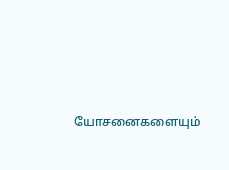யோசனைகளையும்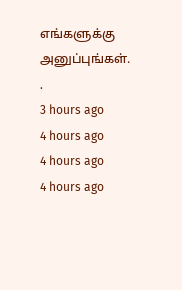எங்களுக்கு அனுப்புங்கள். .
3 hours ago
4 hours ago
4 hours ago
4 hours ago